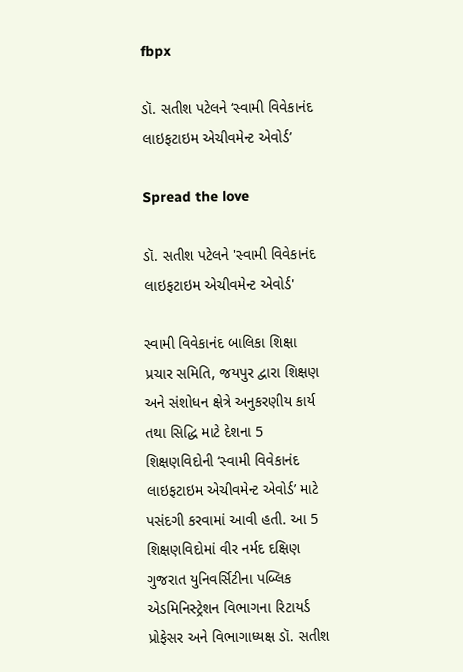fbpx

ડૉ. સતીશ પટેલને ‘સ્વામી વિવેકાનંદ લાઇફટાઇમ એચીવમેન્ટ એવોર્ડ’

Spread the love

ડૉ. સતીશ પટેલને 'સ્વામી વિવેકાનંદ લાઇફટાઇમ એચીવમેન્ટ એવોર્ડ'

સ્વામી વિવેકાનંદ બાલિકા શિક્ષા પ્રચાર સમિતિ, જયપુર દ્વારા શિક્ષણ અને સંશોધન ક્ષેત્રે અનુકરણીય કાર્ય તથા સિદ્ધિ માટે દેશના 5 શિક્ષણવિદોની ‘સ્વામી વિવેકાનંદ લાઇફટાઇમ એચીવમેન્ટ એવોર્ડ’ માટે પસંદગી કરવામાં આવી હતી. આ 5 શિક્ષણવિદોમાં વીર નર્મદ દક્ષિણ ગુજરાત યુનિવર્સિટીના પબ્લિક એડમિનિસ્ટ્રેશન વિભાગના રિટાયર્ડ પ્રોફેસર અને વિભાગાધ્યક્ષ ડૉ. સતીશ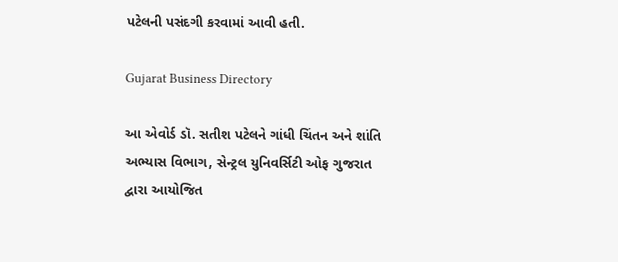પટેલની પસંદગી કરવામાં આવી હતી.

Gujarat Business Directory

આ એવોર્ડ ડૉ. સતીશ પટેલને ગાંધી ચિંતન અને શાંતિ અભ્યાસ વિભાગ, સેન્ટ્રલ યુનિવર્સિટી ઓફ ગુજરાત દ્વારા આયોજિત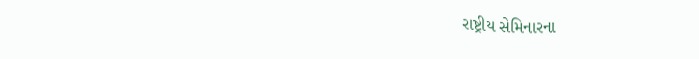રાષ્ટ્રીય સેમિનારના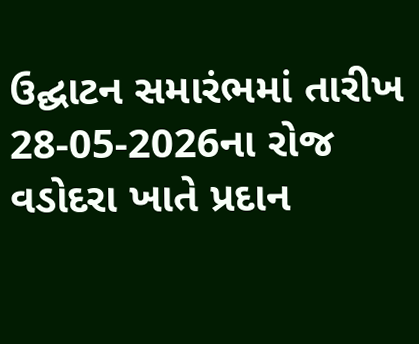ઉદ્ઘાટન સમારંભમાં તારીખ 28-05-2026ના રોજ વડોદરા ખાતે પ્રદાન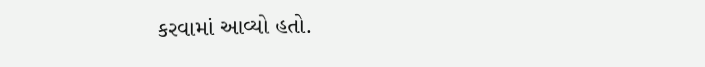કરવામાં આવ્યો હતો.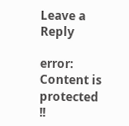Leave a Reply

error: Content is protected !!